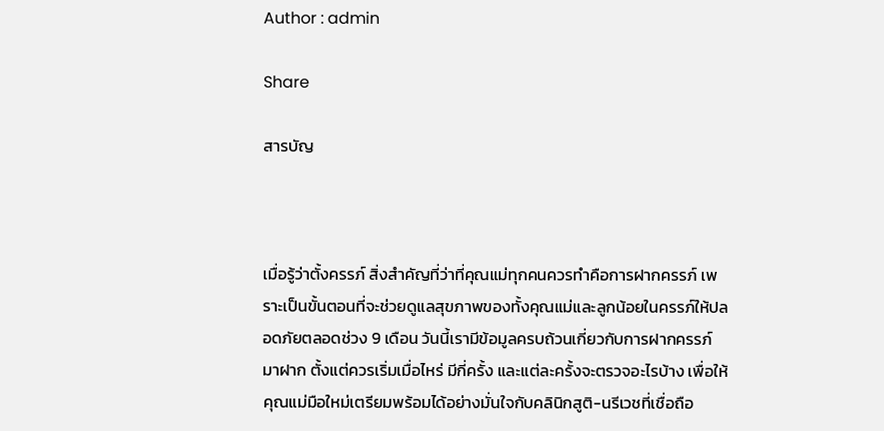Author : admin

Share

สารบัญ



เมื่อรู้ว่าตั้งครรภ์ สิ่งสำคัญที่ว่าที่คุณแม่ทุกคนควรทำคือการฝากครรภ์ เพราะเป็นขั้นตอนที่จะช่วยดูแลสุขภาพของทั้งคุณแม่และลูกน้อยในครรภ์ให้ปลอดภัยตลอดช่วง 9 เดือน วันนี้เรามีข้อมูลครบถ้วนเกี่ยวกับการฝากครรภ์มาฝาก ตั้งแต่ควรเริ่มเมื่อไหร่ มีกี่ครั้ง และแต่ละครั้งจะตรวจอะไรบ้าง เพื่อให้คุณแม่มือใหม่เตรียมพร้อมได้อย่างมั่นใจกับคลินิกสูติ-นรีเวชที่เชื่อถือ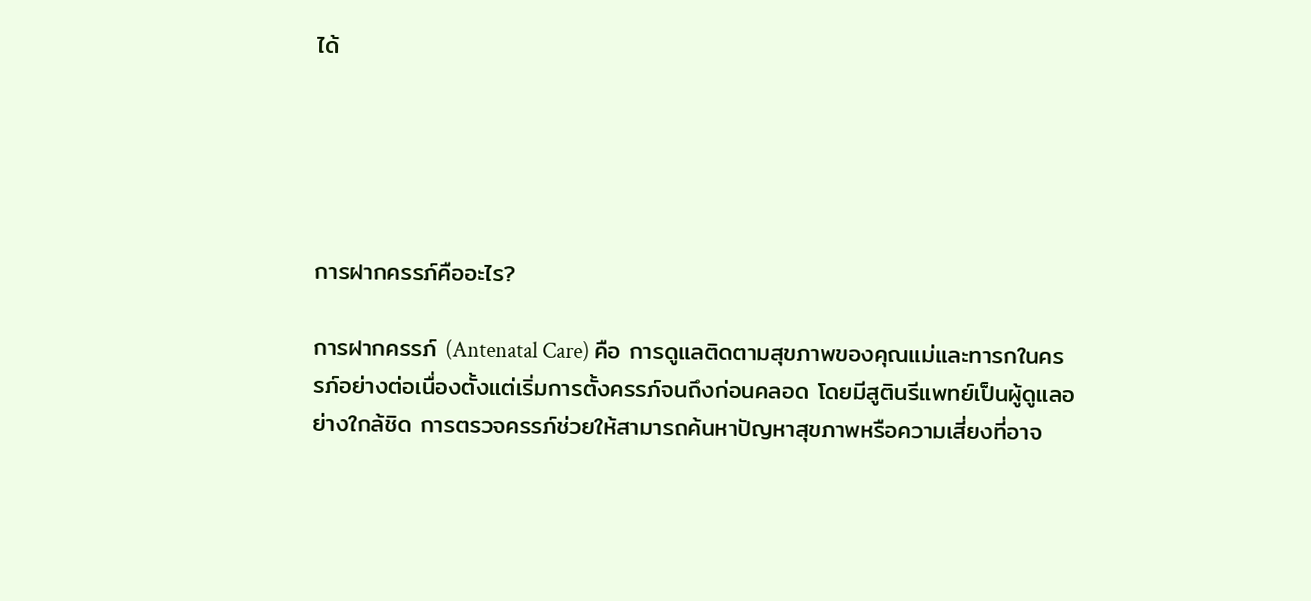ได้





การฝากครรภ์คืออะไร?

การฝากครรภ์ (Antenatal Care) คือ การดูแลติดตามสุขภาพของคุณแม่และทารกในครรภ์อย่างต่อเนื่องตั้งแต่เริ่มการตั้งครรภ์จนถึงก่อนคลอด โดยมีสูตินรีแพทย์เป็นผู้ดูแลอย่างใกล้ชิด การตรวจครรภ์ช่วยให้สามารถค้นหาปัญหาสุขภาพหรือความเสี่ยงที่อาจ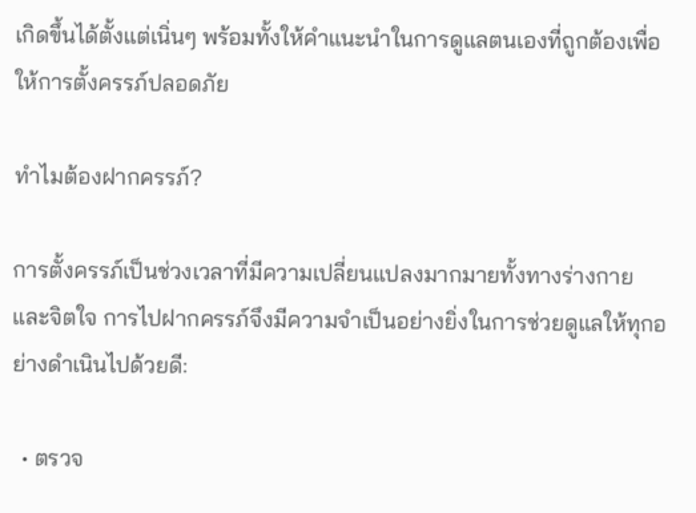เกิดขึ้นได้ตั้งแต่เนิ่นๆ พร้อมทั้งให้คำแนะนำในการดูแลตนเองที่ถูกต้องเพื่อให้การตั้งครรภ์ปลอดภัย

ทำไมต้องฝากครรภ์?

การตั้งครรภ์เป็นช่วงเวลาที่มีความเปลี่ยนแปลงมากมายทั้งทางร่างกายและจิตใจ การไปฝากครรภ์จึงมีความจำเป็นอย่างยิ่งในการช่วยดูแลให้ทุกอย่างดำเนินไปด้วยดี:

  • ตรวจ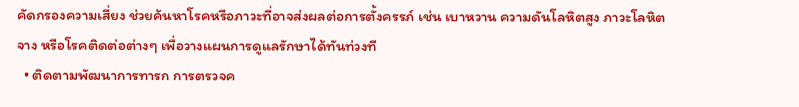คัดกรองความเสี่ยง ช่วยค้นหาโรคหรือภาวะที่อาจส่งผลต่อการตั้งครรภ์ เช่น เบาหวาน ความดันโลหิตสูง ภาวะโลหิตจาง หรือโรคติดต่อต่างๆ เพื่อวางแผนการดูแลรักษาได้ทันท่วงที
  • ติดตามพัฒนาการทารก การตรวจค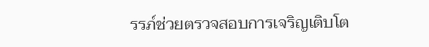รรภ์ช่วยตรวจสอบการเจริญเติบโต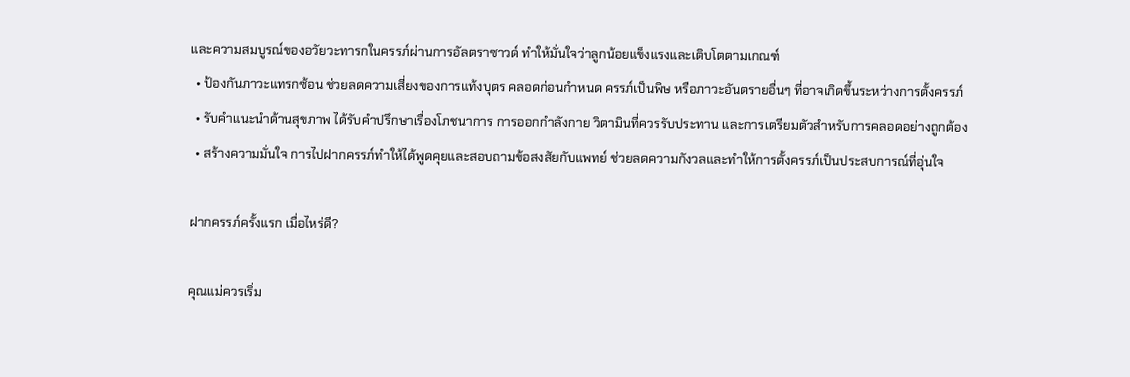และความสมบูรณ์ของอวัยวะทารกในครรภ์ผ่านการอัลตราซาวด์ ทำให้มั่นใจว่าลูกน้อยแข็งแรงและเติบโตตามเกณฑ์
  • ป้องกันภาวะแทรกซ้อน ช่วยลดความเสี่ยงของการแท้งบุตร คลอดก่อนกำหนด ครรภ์เป็นพิษ หรือภาวะอันตรายอื่นๆ ที่อาจเกิดขึ้นระหว่างการตั้งครรภ์
  • รับคำแนะนำด้านสุขภาพ ได้รับคำปรึกษาเรื่องโภชนาการ การออกกำลังกาย วิตามินที่ควรรับประทาน และการเตรียมตัวสำหรับการคลอดอย่างถูกต้อง
  • สร้างความมั่นใจ การไปฝากครรภ์ทำให้ได้พูดคุยและสอบถามข้อสงสัยกับแพทย์ ช่วยลดความกังวลและทำให้การตั้งครรภ์เป็นประสบการณ์ที่อุ่นใจ

ฝากครรภ์ครั้งแรก เมื่อไหร่ดี?

คุณแม่ควรเริ่ม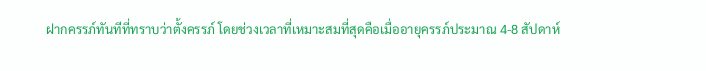ฝากครรภ์ทันทีที่ทราบว่าตั้งครรภ์ โดยช่วงเวลาที่เหมาะสมที่สุดคือเมื่ออายุครรภ์ประมาณ 4-8 สัปดาห์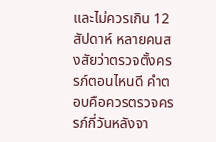และไม่ควรเกิน 12 สัปดาห์ หลายคนสงสัยว่าตรวจตั้งครรภ์ตอนไหนดี คำตอบคือควรตรวจครรภ์กี่วันหลังจา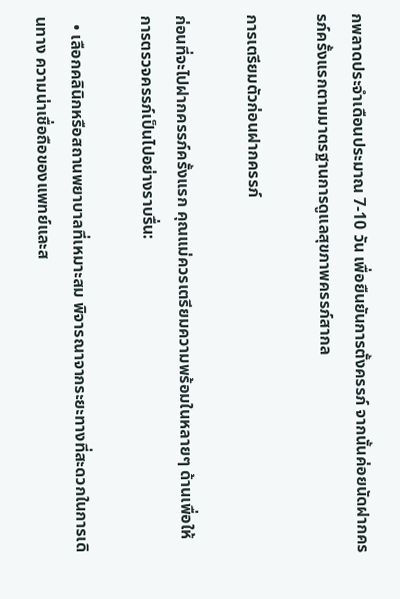กพลาดประจำเดือนประมาณ 7-10 วัน เพื่อยืนยันการตั้งครรภ์ จากนั้นค่อยนัดฝากครรภ์ครั้งแรกตามมาตรฐานการดูแลสุขภาพครรภ์สากล

การเตรียมตัวก่อนฝากครรภ์

ก่อนที่จะไปฝากครรภ์ครั้งแรก คุณแม่ควรเตรียมความพร้อมในหลายๆ ด้านเพื่อให้การตรวจครรภ์เป็นไปอย่างราบรื่น:

  • เลือกคลินิกหรือสถานพยาบาลที่เหมาะสม พิจารณาจากระยะทางที่สะดวกในการเดินทาง ความน่าเชื่อถือของแพทย์และส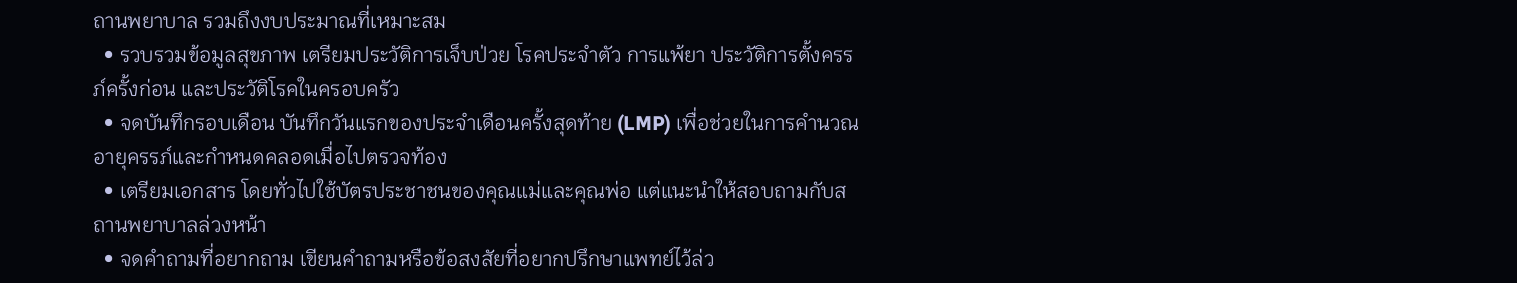ถานพยาบาล รวมถึงงบประมาณที่เหมาะสม
  • รวบรวมข้อมูลสุขภาพ เตรียมประวัติการเจ็บป่วย โรคประจำตัว การแพ้ยา ประวัติการตั้งครรภ์ครั้งก่อน และประวัติโรคในครอบครัว
  • จดบันทึกรอบเดือน บันทึกวันแรกของประจำเดือนครั้งสุดท้าย (LMP) เพื่อช่วยในการคำนวณอายุครรภ์และกำหนดคลอดเมื่อไปตรวจท้อง
  • เตรียมเอกสาร โดยทั่วไปใช้บัตรประชาชนของคุณแม่และคุณพ่อ แต่แนะนำให้สอบถามกับสถานพยาบาลล่วงหน้า
  • จดคำถามที่อยากถาม เขียนคำถามหรือข้อสงสัยที่อยากปรึกษาแพทย์ไว้ล่ว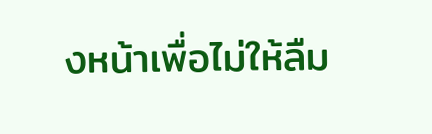งหน้าเพื่อไม่ให้ลืม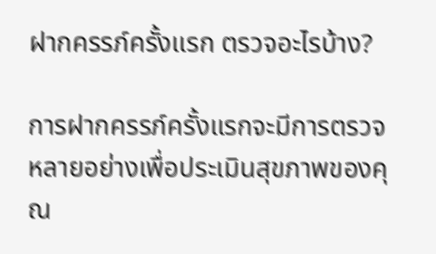ฝากครรภ์ครั้งแรก ตรวจอะไรบ้าง?

การฝากครรภ์ครั้งแรกจะมีการตรวจหลายอย่างเพื่อประเมินสุขภาพของคุณ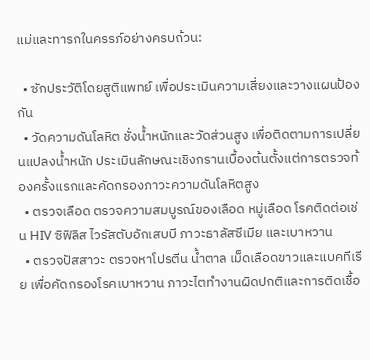แม่และทารกในครรภ์อย่างครบถ้วน:

  • ซักประวัติโดยสูติแพทย์ เพื่อประเมินความเสี่ยงและวางแผนป้องกัน
  • วัดความดันโลหิต ชั่งน้ำหนักและวัดส่วนสูง เพื่อติดตามการเปลี่ยนแปลงน้ำหนัก ประเมินลักษณะเชิงกรานเบื้องต้นตั้งแต่การตรวจท้องครั้งแรกและคัดกรองภาวะความดันโลหิตสูง
  • ตรวจเลือด ตรวจความสมบูรณ์ของเลือด หมู่เลือด โรคติดต่อเช่น HIV ซิฟิลิส ไวรัสตับอักเสบบี ภาวะธาลัสซีเมีย และเบาหวาน
  • ตรวจปัสสาวะ ตรวจหาโปรตีน น้ำตาล เม็ดเลือดขาวและแบคทีเรีย เพื่อคัดกรองโรคเบาหวาน ภาวะไตทำงานผิดปกติและการติดเชื้อ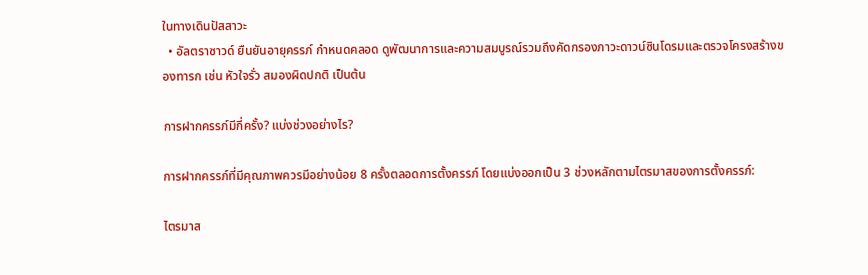ในทางเดินปัสสาวะ
  • อัลตราซาวด์ ยืนยันอายุครรภ์ กำหนดคลอด ดูพัฒนาการและความสมบูรณ์รวมถึงคัดกรองภาวะดาวน์ซินโดรมและตรวจโครงสร้างของทารก เช่น หัวใจรั่ว สมองผิดปกติ เป็นต้น

การฝากครรภ์มีกี่ครั้ง? แบ่งช่วงอย่างไร?

การฝากครรภ์ที่มีคุณภาพควรมีอย่างน้อย 8 ครั้งตลอดการตั้งครรภ์ โดยแบ่งออกเป็น 3 ช่วงหลักตามไตรมาสของการตั้งครรภ์:

ไตรมาส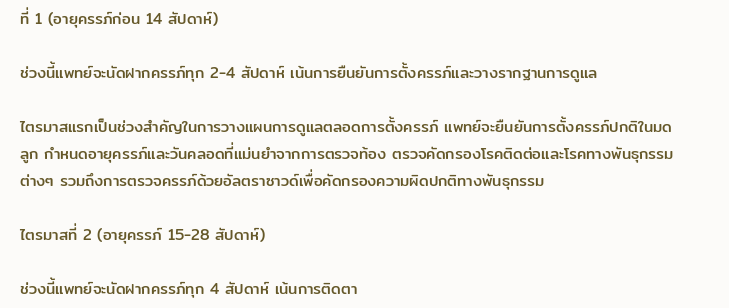ที่ 1 (อายุครรภ์ก่อน 14 สัปดาห์)

ช่วงนี้แพทย์จะนัดฝากครรภ์ทุก 2-4 สัปดาห์ เน้นการยืนยันการตั้งครรภ์และวางรากฐานการดูแล

ไตรมาสแรกเป็นช่วงสำคัญในการวางแผนการดูแลตลอดการตั้งครรภ์ แพทย์จะยืนยันการตั้งครรภ์ปกติในมดลูก กำหนดอายุครรภ์และวันคลอดที่แม่นยำจากการตรวจท้อง ตรวจคัดกรองโรคติดต่อและโรคทางพันธุกรรมต่างๆ รวมถึงการตรวจครรภ์ด้วยอัลตราซาวด์เพื่อคัดกรองความผิดปกติทางพันธุกรรม

ไตรมาสที่ 2 (อายุครรภ์ 15-28 สัปดาห์)

ช่วงนี้แพทย์จะนัดฝากครรภ์ทุก 4 สัปดาห์ เน้นการติดตา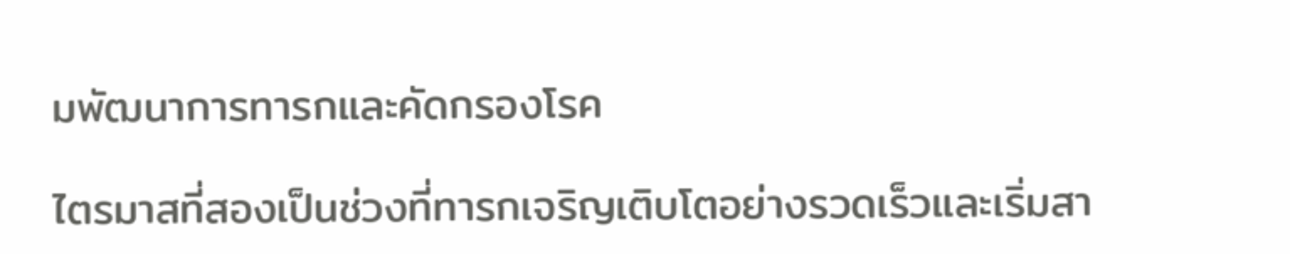มพัฒนาการทารกและคัดกรองโรค

ไตรมาสที่สองเป็นช่วงที่ทารกเจริญเติบโตอย่างรวดเร็วและเริ่มสา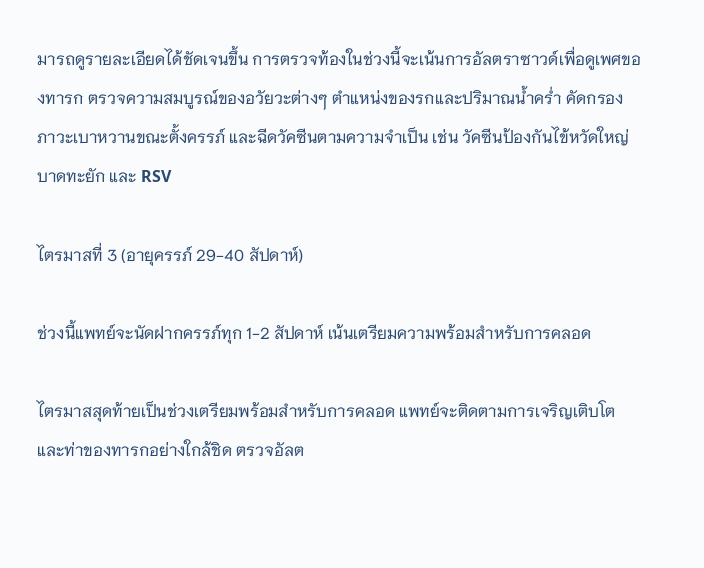มารถดูรายละเอียดได้ชัดเจนขึ้น การตรวจท้องในช่วงนี้จะเน้นการอัลตราซาวด์เพื่อดูเพศของทารก ตรวจความสมบูรณ์ของอวัยวะต่างๆ ตำแหน่งของรกและปริมาณน้ำคร่ำ คัดกรองภาวะเบาหวานขณะตั้งครรภ์ และฉีดวัคซีนตามความจำเป็น เช่น วัคซีนป้องกันไข้หวัดใหญ่ บาดทะยัก และ RSV

ไตรมาสที่ 3 (อายุครรภ์ 29-40 สัปดาห์)

ช่วงนี้แพทย์จะนัดฝากครรภ์ทุก 1-2 สัปดาห์ เน้นเตรียมความพร้อมสำหรับการคลอด

ไตรมาสสุดท้ายเป็นช่วงเตรียมพร้อมสำหรับการคลอด แพทย์จะติดตามการเจริญเติบโตและท่าของทารกอย่างใกล้ชิด ตรวจอัลต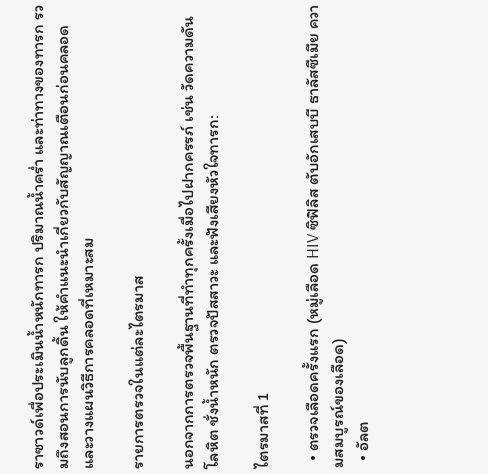ราซาวด์เพื่อประเมินน้ำหนักทารก ปริมาณน้ำคร่ำ และท่าทางของทารก รวมถึงสอนการนับลูกดิ้น ให้คำแนะนำเกี่ยวกับสัญญาณเตือนก่อนคลอด และวางแผนวิธีการคลอดที่เหมาะสม

รายการตรวจในแต่ละไตรมาส

นอกจากการตรวจพื้นฐานที่ทำทุกครั้งเมื่อไปฝากครรภ์ เช่น วัดความดันโลหิต ชั่งน้ำหนัก ตรวจปัสสาวะ และฟังเสียงหัวใจทารก:

ไตรมาสที่ 1

  • ตรวจเลือดครั้งแรก (หมู่เลือด HIV ซิฟิลิส ตับอักเสบบี ธาลัสซีเมีย ความสมบูรณ์ของเลือด)
  • อัลต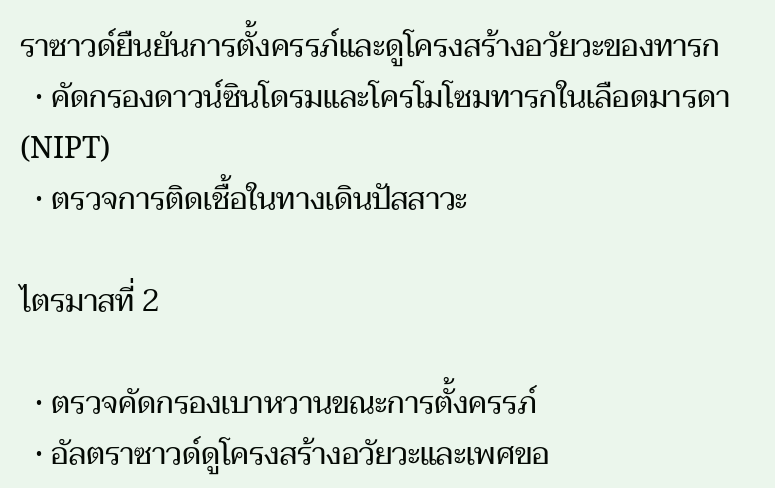ราซาวด์ยืนยันการตั้งครรภ์และดูโครงสร้างอวัยวะของทารก
  • คัดกรองดาวน์ซินโดรมและโครโมโซมทารกในเลือดมารดา (NIPT)
  • ตรวจการติดเชื้อในทางเดินปัสสาวะ

ไตรมาสที่ 2

  • ตรวจคัดกรองเบาหวานขณะการตั้งครรภ์
  • อัลตราซาวด์ดูโครงสร้างอวัยวะและเพศขอ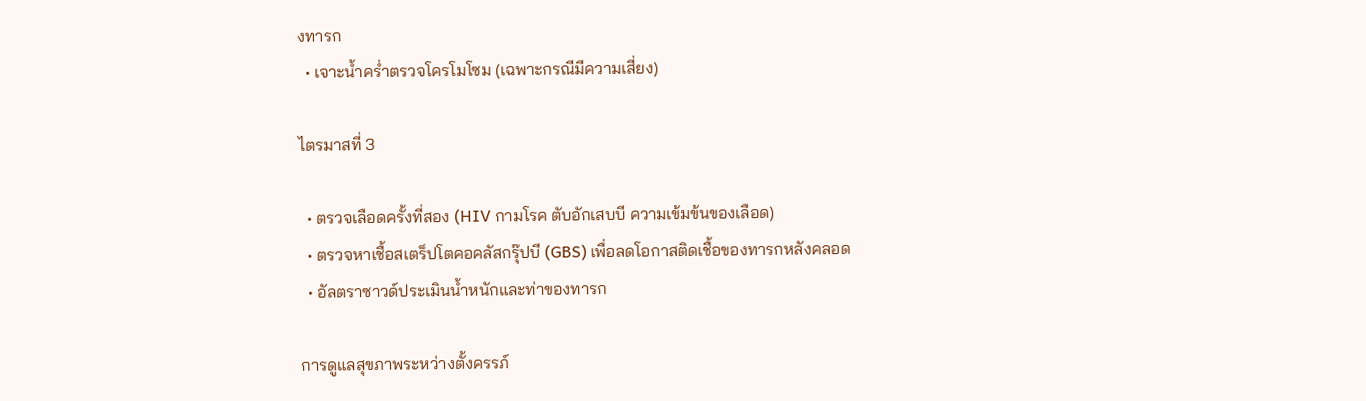งทารก
  • เจาะน้ำคร่ำตรวจโครโมโซม (เฉพาะกรณีมีความเสี่ยง)

ไตรมาสที่ 3

  • ตรวจเลือดครั้งที่สอง (HIV กามโรค ตับอักเสบบี ความเข้มข้นของเลือด)
  • ตรวจหาเชื้อสเตร็ปโตคอคลัสกรุ๊ปบี (GBS) เพื่อลดโอกาสติดเชื้อของทารกหลังคลอด
  • อัลตราซาวด์ประเมินน้ำหนักและท่าของทารก

การดูแลสุขภาพระหว่างตั้งครรภ์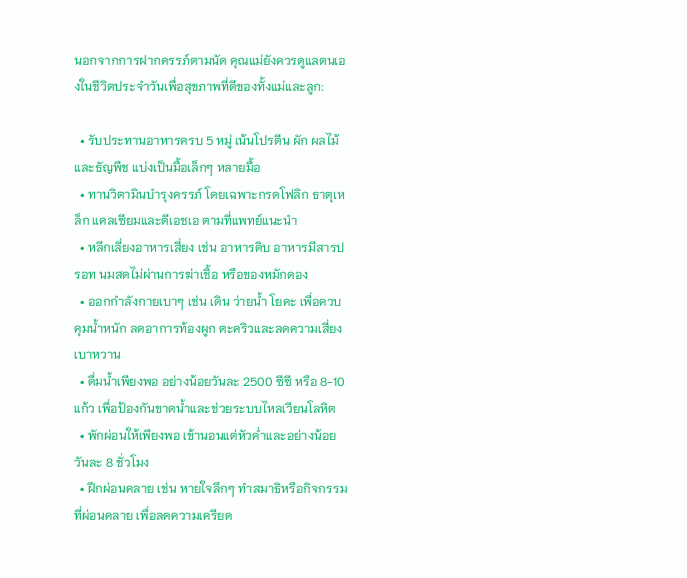นอกจากการฝากครรภ์ตามนัด คุณแม่ยังควรดูแลตนเองในชีวิตประจำวันเพื่อสุขภาพที่ดีของทั้งแม่และลูก:

  • รับประทานอาหารครบ 5 หมู่ เน้นโปรตีน ผัก ผลไม้ และธัญพืช แบ่งเป็นมื้อเล็กๆ หลายมื้อ
  • ทานวิตามินบำรุงครรภ์ โดยเฉพาะกรดโฟลิก ธาตุเหล็ก แคลเซียมและดีเอชเอ ตามที่แพทย์แนะนำ
  • หลีกเลี่ยงอาหารเสี่ยง เช่น อาหารดิบ อาหารมีสารปรอท นมสดไม่ผ่านการฆ่าเชื้อ หรือของหมักดอง
  • ออกกำลังกายเบาๆ เช่น เดิน ว่ายน้ำ โยคะ เพื่อควบคุมน้ำหนัก ลดอาการท้องผูก ตะคริวและลดความเสี่ยงเบาหวาน
  • ดื่มน้ำเพียงพอ อย่างน้อยวันละ 2500 ซีซี หรือ 8-10 แก้ว เพื่อป้องกันขาดน้ำและช่วยระบบไหลเวียนโลหิต
  • พักผ่อนให้เพียงพอ เข้านอนแต่หัวค่ำและอย่างน้อยวันละ 8 ชั่วโมง
  • ฝึกผ่อนคลาย เช่น หายใจลึกๆ ทำสมาธิหรือกิจกรรมที่ผ่อนคลาย เพื่อลดความเครียด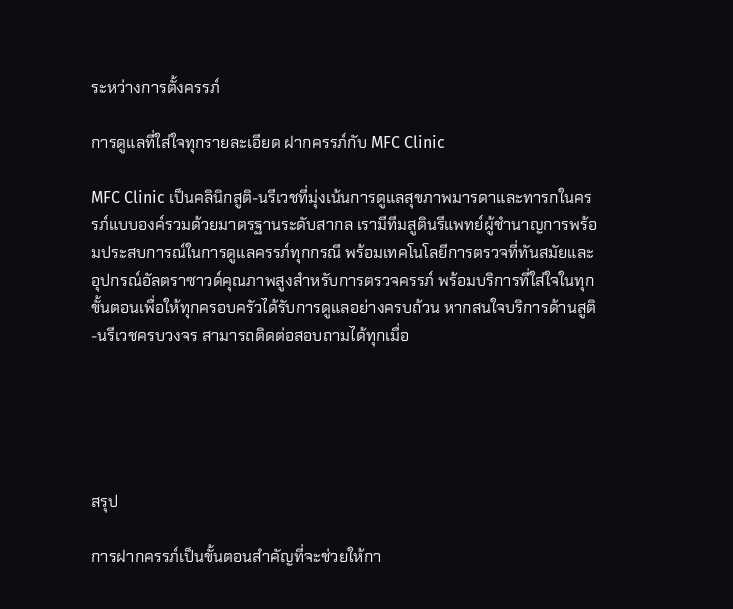ระหว่างการตั้งครรภ์

การดูแลที่ใส่ใจทุกรายละเอียด ฝากครรภ์กับ MFC Clinic

MFC Clinic เป็นคลินิกสูติ-นรีเวชที่มุ่งเน้นการดูแลสุขภาพมารดาและทารกในครรภ์แบบองค์รวมด้วยมาตรฐานระดับสากล เรามีทีมสูตินรีแพทย์ผู้ชำนาญการพร้อมประสบการณ์ในการดูแลครรภ์ทุกกรณี พร้อมเทคโนโลยีการตรวจที่ทันสมัยและอุปกรณ์อัลตราซาวด์คุณภาพสูงสำหรับการตรวจครรภ์ พร้อมบริการที่ใส่ใจในทุกขั้นตอนเพื่อให้ทุกครอบครัวได้รับการดูแลอย่างครบถ้วน หากสนใจบริการด้านสูติ-นรีเวชครบวงจร สามารถติดต่อสอบถามได้ทุกเมื่อ





สรุป

การฝากครรภ์เป็นขั้นตอนสำคัญที่จะช่วยให้กา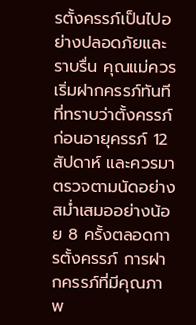รตั้งครรภ์เป็นไปอย่างปลอดภัยและราบรื่น คุณแม่ควรเริ่มฝากครรภ์ทันทีที่ทราบว่าตั้งครรภ์ก่อนอายุครรภ์ 12 สัปดาห์ และควรมาตรวจตามนัดอย่างสม่ำเสมออย่างน้อย 8 ครั้งตลอดการตั้งครรภ์ การฝากครรภ์ที่มีคุณภาพ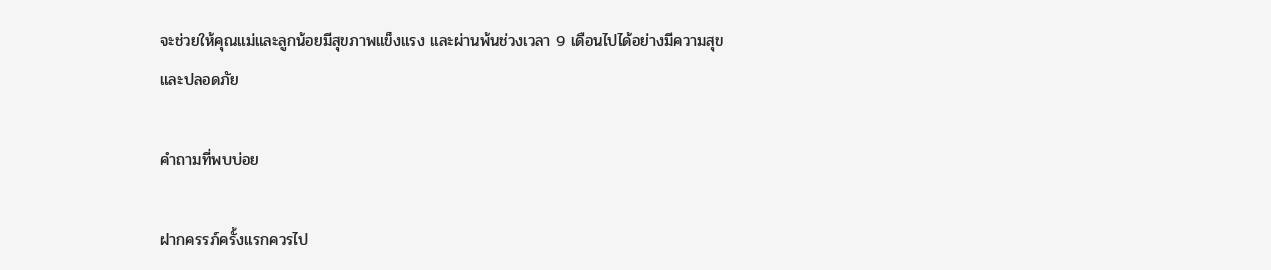จะช่วยให้คุณแม่และลูกน้อยมีสุขภาพแข็งแรง และผ่านพ้นช่วงเวลา 9 เดือนไปได้อย่างมีความสุขและปลอดภัย

คำถามที่พบบ่อย

ฝากครรภ์ครั้งแรกควรไป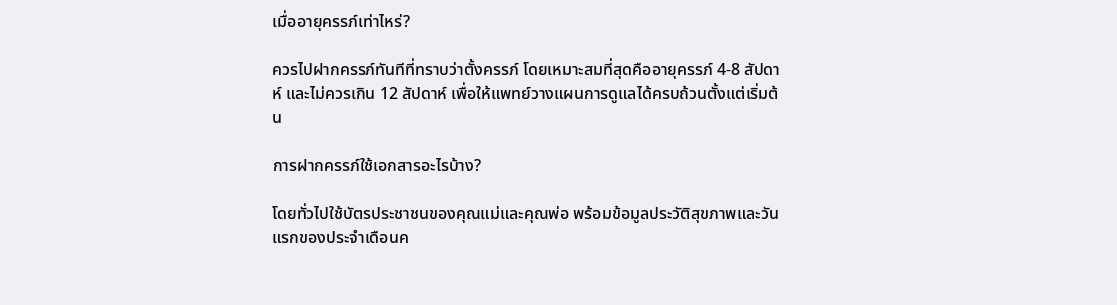เมื่ออายุครรภ์เท่าไหร่?

ควรไปฝากครรภ์ทันทีที่ทราบว่าตั้งครรภ์ โดยเหมาะสมที่สุดคืออายุครรภ์ 4-8 สัปดาห์ และไม่ควรเกิน 12 สัปดาห์ เพื่อให้แพทย์วางแผนการดูแลได้ครบถ้วนตั้งแต่เริ่มต้น

การฝากครรภ์ใช้เอกสารอะไรบ้าง?

โดยทั่วไปใช้บัตรประชาชนของคุณแม่และคุณพ่อ พร้อมข้อมูลประวัติสุขภาพและวันแรกของประจำเดือนค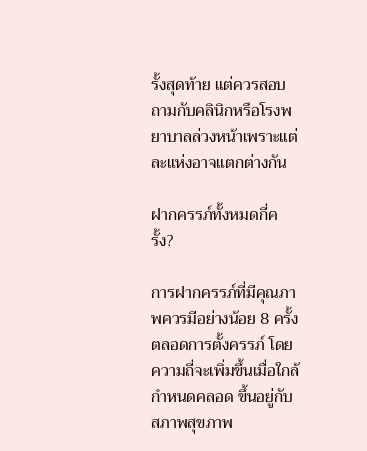รั้งสุดท้าย แต่ควรสอบถามกับคลินิกหรือโรงพยาบาลล่วงหน้าเพราะแต่ละแห่งอาจแตกต่างกัน

ฝากครรภ์ทั้งหมดกี่ครั้ง?

การฝากครรภ์ที่มีคุณภาพควรมีอย่างน้อย 8 ครั้งตลอดการตั้งครรภ์ โดยความถี่จะเพิ่มขึ้นเมื่อใกล้กำหนดคลอด ขึ้นอยู่กับสภาพสุขภาพ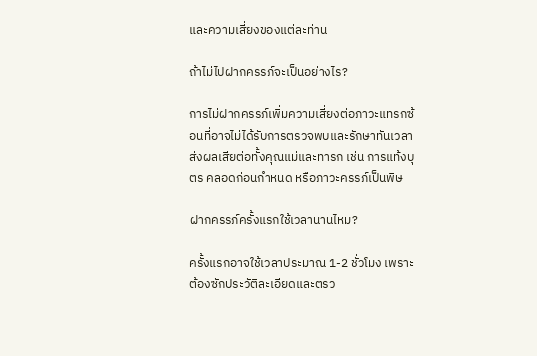และความเสี่ยงของแต่ละท่าน

ถ้าไม่ไปฝากครรภ์จะเป็นอย่างไร?

การไม่ฝากครรภ์เพิ่มความเสี่ยงต่อภาวะแทรกซ้อนที่อาจไม่ได้รับการตรวจพบและรักษาทันเวลา ส่งผลเสียต่อทั้งคุณแม่และทารก เช่น การแท้งบุตร คลอดก่อนกำหนด หรือภาวะครรภ์เป็นพิษ

ฝากครรภ์ครั้งแรกใช้เวลานานไหม?

ครั้งแรกอาจใช้เวลาประมาณ 1-2 ชั่วโมง เพราะต้องซักประวัติละเอียดและตรว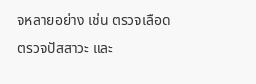จหลายอย่าง เช่น ตรวจเลือด ตรวจปัสสาวะ และ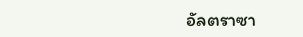อัลตราซา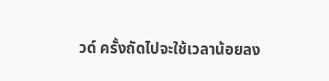วด์ ครั้งถัดไปจะใช้เวลาน้อยลง